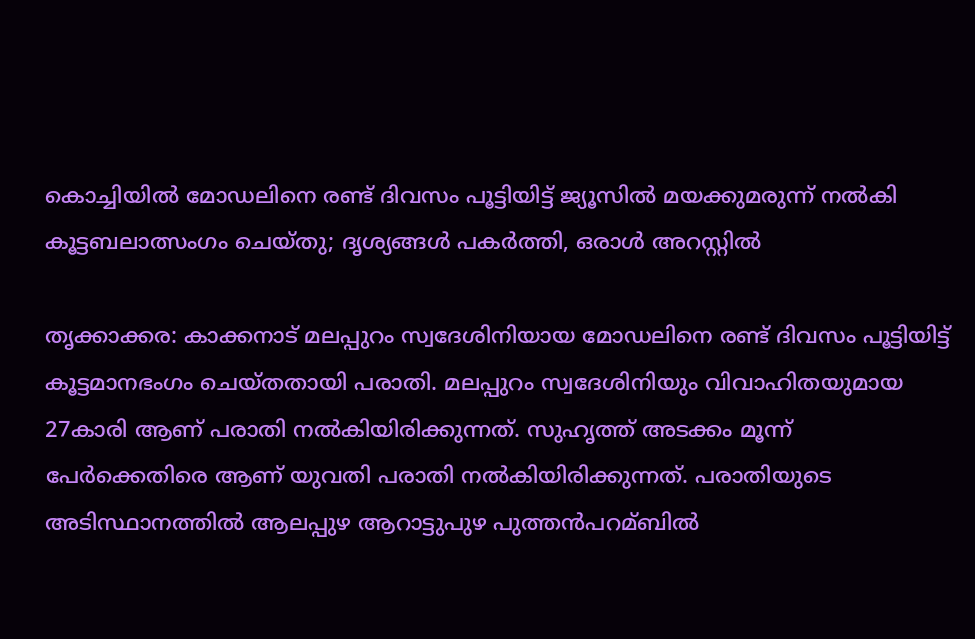കൊച്ചിയില്‍ മോഡലിനെ രണ്ട് ദിവസം പൂട്ടിയിട്ട് ജ്യൂസില്‍ മയക്കുമരുന്ന് നല്‍കി കൂട്ടബലാത്സംഗം ചെയ്തു; ദൃശ്യങ്ങള്‍ പകര്‍ത്തി, ഒരാള്‍ അറസ്റ്റില്‍

തൃക്കാക്കര: കാക്കനാട് മലപ്പുറം സ്വദേശിനിയായ മോഡലിനെ രണ്ട് ദിവസം പൂട്ടിയിട്ട് കൂട്ടമാനഭംഗം ചെയ്തതായി പരാതി. മലപ്പുറം സ്വദേശിനിയും വിവാഹിതയുമായ 27കാരി ആണ് പരാതി നല്‍കിയിരിക്കുന്നത്. സുഹൃത്ത് അടക്കം മൂന്ന് പേര്‍ക്കെതിരെ ആണ് യുവതി പരാതി നല്‍കിയിരിക്കുന്നത്. പരാതിയുടെ അടിസ്ഥാനത്തില്‍ ആലപ്പുഴ ആറാട്ടുപുഴ പുത്തന്‍പറമ്ബില്‍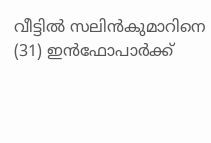വീട്ടില്‍ സലിന്‍കുമാറിനെ (31) ഇന്‍ഫോപാര്‍ക്ക്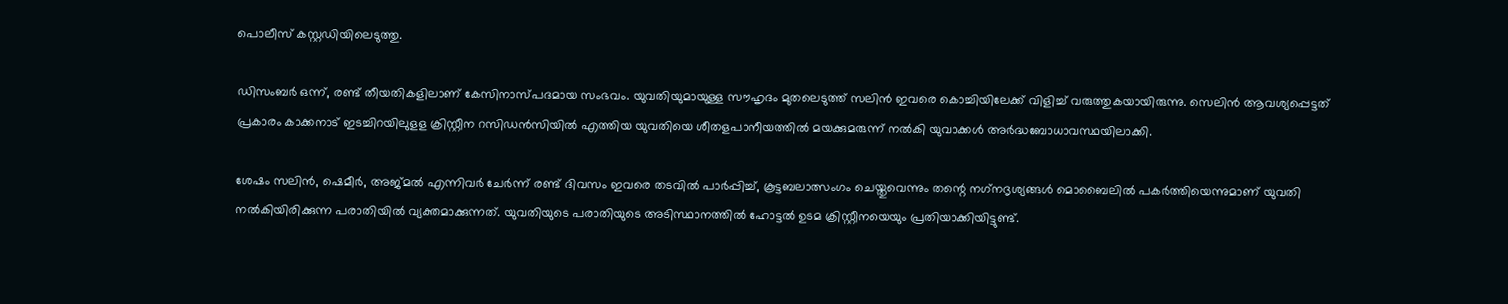പൊലീസ് കസ്റ്റഡിയിലെടുത്തു.

ഡിസംബര്‍ ഒന്ന്, രണ്ട് തീയതികളിലാണ് കേസിനാസ്പദമായ സംഭവം. യുവതിയുമായുള്ള സൗഹൃദം മുതലെടുത്ത് സലിന്‍ ഇവരെ കൊച്ചിയിലേക്ക് വിളിച്ച് വരുത്തുകയായിരുന്നു. സെലിന്‍ ആവശ്യപ്പെട്ടത് പ്രകാരം കാക്കനാട് ഇടച്ചിറയിലുളള ക്രിസ്റ്റീന റസിഡന്‍സിയില്‍ എത്തിയ യുവതിയെ ശീതളപാനീയത്തില്‍ മയക്കുമരുന്ന് നല്‍കി യുവാക്കള്‍ അര്‍ദ്ധബോധാവസ്ഥയിലാക്കി.

ശേഷം സലിന്‍, ഷെമീര്‍, അജ്മല്‍ എന്നിവര്‍ ചേര്‍ന്ന് രണ്ട് ദിവസം ഇവരെ തടവില്‍ പാര്‍പ്പിച്ച്, കൂട്ടബലാത്സംഗം ചെയ്തുവെന്നും തന്റെ നഗ്‌നദൃശ്യങ്ങള്‍ മൊബൈലില്‍ പകര്‍ത്തിയെന്നുമാണ് യുവതി നല്‍കിയിരിക്കുന്ന പരാതിയില്‍ വ്യക്തമാക്കുന്നത്. യുവതിയുടെ പരാതിയുടെ അടിസ്ഥാനത്തില്‍ ഹോട്ടല്‍ ഉടമ ക്രിസ്റ്റീനയെയും പ്രതിയാക്കിയിട്ടുണ്ട്.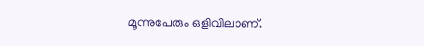മൂന്നുപേരും ഒളിവിലാണ്.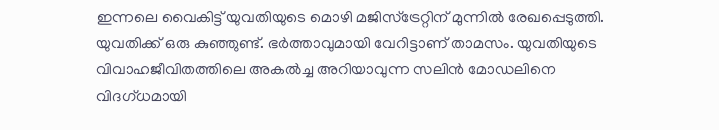ഇന്നലെ വൈകിട്ട് യുവതിയുടെ മൊഴി മജിസ്ട്രേറ്റിന് മുന്നില്‍ രേഖപ്പെടുത്തി. യുവതിക്ക് ഒരു കുഞ്ഞുണ്ട്. ഭര്‍ത്താവുമായി വേറിട്ടാണ് താമസം. യുവതിയുടെ വിവാഹജീവിതത്തിലെ അകല്‍ച്ച അറിയാവുന്ന സലിന്‍ മോഡലിനെ വിദഗ്ധമായി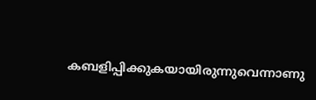കബളിപ്പിക്കുകയായിരുന്നുവെന്നാണു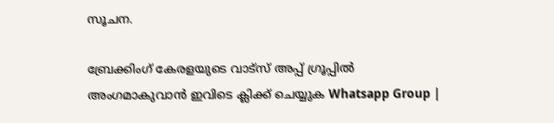സൂചന.

ബ്രേക്കിംഗ് കേരളയുടെ വാട്സ് അപ്പ് ഗ്രൂപ്പിൽ അംഗമാകുവാൻ ഇവിടെ ക്ലിക്ക് ചെയ്യുക Whatsapp Group |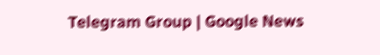Telegram Group | Google News